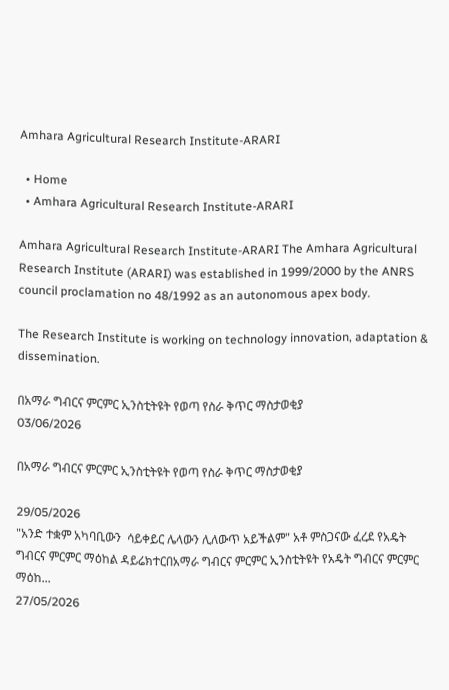Amhara Agricultural Research Institute-ARARI

  • Home
  • Amhara Agricultural Research Institute-ARARI

Amhara Agricultural Research Institute-ARARI The Amhara Agricultural Research Institute (ARARI) was established in 1999/2000 by the ANRS council proclamation no 48/1992 as an autonomous apex body.

The Research Institute is working on technology innovation, adaptation & dissemination.

በአማራ ግብርና ምርምር ኢንስቲትዩት የወጣ የስራ ቅጥር ማስታወቂያ
03/06/2026

በአማራ ግብርና ምርምር ኢንስቲትዩት የወጣ የስራ ቅጥር ማስታወቂያ

29/05/2026
"አንድ ተቋም አካባቢውን  ሳይቀይር ሌላውን ሊለውጥ አይችልም" አቶ ምስጋናው ፈረደ የአዴት ግብርና ምርምር ማዕከል ዳይሬክተርበአማራ ግብርና ምርምር ኢንስቲትዩት የአዴት ግብርና ምርምር ማዕከ...
27/05/2026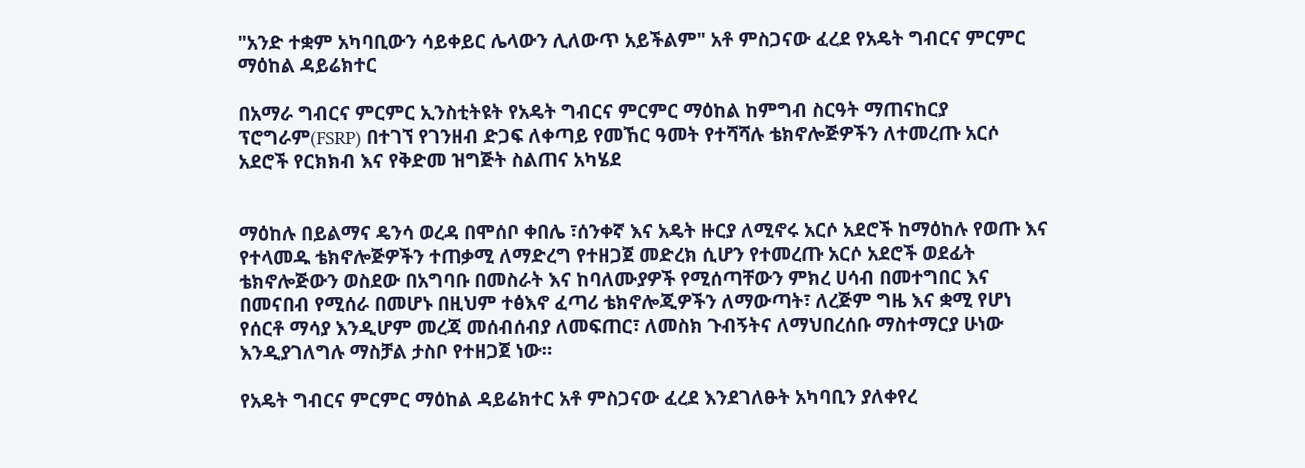"አንድ ተቋም አካባቢውን ሳይቀይር ሌላውን ሊለውጥ አይችልም" አቶ ምስጋናው ፈረደ የአዴት ግብርና ምርምር ማዕከል ዳይሬክተር

በአማራ ግብርና ምርምር ኢንስቲትዩት የአዴት ግብርና ምርምር ማዕከል ከምግብ ስርዓት ማጠናከርያ ፕሮግራም(FSRP) በተገኘ የገንዘብ ድጋፍ ለቀጣይ የመኸር ዓመት የተሻሻሉ ቴክኖሎጅዎችን ለተመረጡ አርሶ አደሮች የርክክብ እና የቅድመ ዝግጅት ስልጠና አካሄደ


ማዕከሉ በይልማና ዴንሳ ወረዳ በሞሰቦ ቀበሌ ፣ሰንቀኛ እና አዴት ዙርያ ለሚኖሩ አርሶ አደሮች ከማዕከሉ የወጡ እና የተላመዱ ቴክኖሎጅዎችን ተጠቃሚ ለማድረግ የተዘጋጀ መድረክ ሲሆን የተመረጡ አርሶ አደሮች ወደፊት ቴክኖሎጅውን ወስደው በአግባቡ በመስራት እና ከባለሙያዎች የሚሰጣቸውን ምክረ ሀሳብ በመተግበር እና በመናበብ የሚሰራ በመሆኑ በዚህም ተፅእኖ ፈጣሪ ቴክኖሎጂዎችን ለማውጣት፣ ለረጅም ግዜ እና ቋሚ የሆነ የሰርቶ ማሳያ እንዲሆም መረጃ መሰብሰብያ ለመፍጠር፣ ለመስክ ጉብኝትና ለማህበረሰቡ ማስተማርያ ሁነው እንዲያገለግሉ ማስቻል ታስቦ የተዘጋጀ ነው።

የአዴት ግብርና ምርምር ማዕከል ዳይሬክተር አቶ ምስጋናው ፈረደ እንደገለፁት አካባቢን ያለቀየረ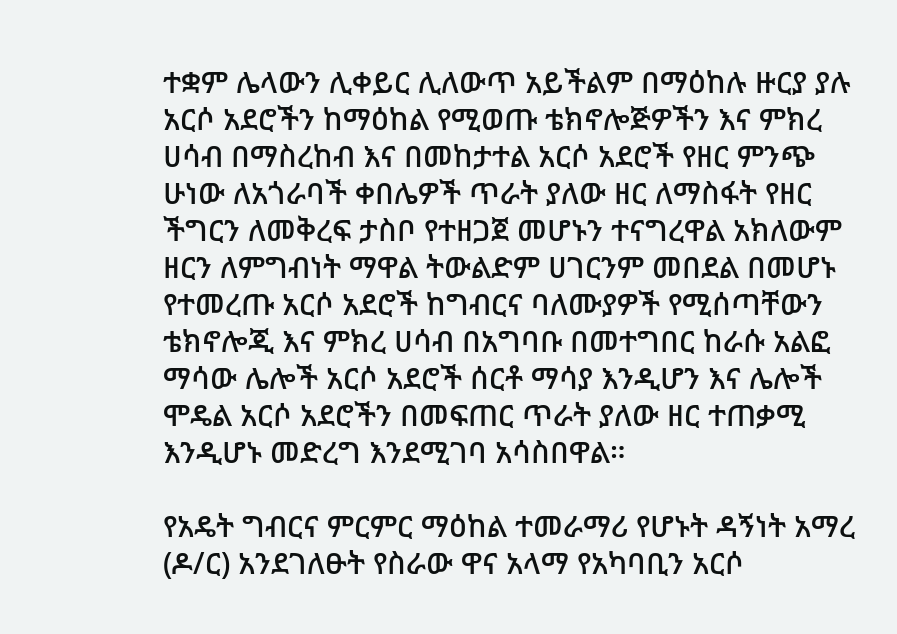ተቋም ሌላውን ሊቀይር ሊለውጥ አይችልም በማዕከሉ ዙርያ ያሉ አርሶ አደሮችን ከማዕከል የሚወጡ ቴክኖሎጅዎችን እና ምክረ ሀሳብ በማስረከብ እና በመከታተል አርሶ አደሮች የዘር ምንጭ ሁነው ለአጎራባች ቀበሌዎች ጥራት ያለው ዘር ለማስፋት የዘር ችግርን ለመቅረፍ ታስቦ የተዘጋጀ መሆኑን ተናግረዋል አክለውም ዘርን ለምግብነት ማዋል ትውልድም ሀገርንም መበደል በመሆኑ የተመረጡ አርሶ አደሮች ከግብርና ባለሙያዎች የሚሰጣቸውን ቴክኖሎጂ እና ምክረ ሀሳብ በአግባቡ በመተግበር ከራሱ አልፎ ማሳው ሌሎች አርሶ አደሮች ሰርቶ ማሳያ እንዲሆን እና ሌሎች ሞዴል አርሶ አደሮችን በመፍጠር ጥራት ያለው ዘር ተጠቃሚ እንዲሆኑ መድረግ እንደሚገባ አሳስበዋል።

የአዴት ግብርና ምርምር ማዕከል ተመራማሪ የሆኑት ዳኝነት አማረ (ዶ/ር) አንደገለፁት የስራው ዋና አላማ የአካባቢን አርሶ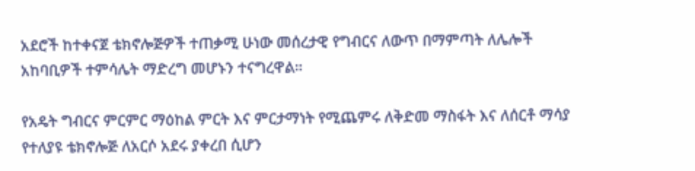አደሮች ከተቀናጀ ቴክኖሎጅዎች ተጠቃሚ ሁነው መሰረታዊ የግብርና ለውጥ በማምጣት ለሌሎች አከባቢዎች ተምሳሌት ማድረግ መሆኑን ተናግረዋል።

የአዴት ግብርና ምርምር ማዕከል ምርት እና ምርታማነት የሚጨምሩ ለቅድመ ማስፋት እና ለሰርቶ ማሳያ የተለያዩ ቴክኖሎጅ ለአርሶ አደሩ ያቀረበ ሲሆን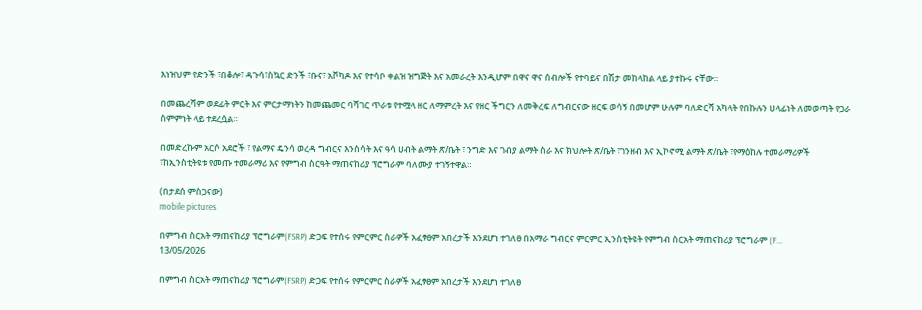እነዝህም የድንች ፣በቆሎ፣ ዳጉሳ፣ስኳር ድንች ፣ቡና፣ አቮካዶ እና የተሳቦ ቀልዝ ዝግጅት እና አመራረት እንዲሆም በዋና ዋና ሰብሎች የተባይና በሽታ መከላከል ላይ ያተኩሩ ናቸው።

በመጨረሻም ወደፊት ምርት እና ምርታማነትን ከመጨመር ባሻገር ጥራቱ የተሟላ ዘር ለማምረት እና የዘር ችግርን ለመቅረፍ ለግብርናው ዘርፍ ወሳኝ በመሆም ሁሉም ባለድርሻ አካላት የበኩሉን ሀላፊነት ለመወጣት የጋራ ስምምነት ላይ ተደረሷል።

በመድረኩም አርሶ አደሮች ፣ የልማና ዴንሳ ወረዳ ግብርና እንስሳት እና ዓሳ ሀብት ልማት ጽ/ቤት ፣ ንግድ እና ገብያ ልማት ስራ እና ክህሎት ጽ/ቤት ፣ገንዘብ እና ኢኮኖሚ ልማት ጽ/ቤት ፣የማዕከሉ ተመራማሪዎች ፣ከኢንስቲትዩቱ የመጡ ተመራማሪ እና የምግብ ስርዓት ማጠናከሪያ ፕሮግራም ባለሙያ ተገኝተዋል።

(በታደሰ ምስጋናው)
mobile pictures

በምግብ ስርአት ማጠናከሪያ ፕሮግራም(FSRP) ድጋፍ የተሰሩ የምርምር ስራዎች አፈፃፀም አበረታች እንደሆነ ተገለፀ በአማራ ግብርና ምርምር ኢንስቲትዩት የምግብ ስርአት ማጠናከሪያ ፕሮግራም (F...
13/05/2026

በምግብ ስርአት ማጠናከሪያ ፕሮግራም(FSRP) ድጋፍ የተሰሩ የምርምር ስራዎች አፈፃፀም አበረታች እንደሆነ ተገለፀ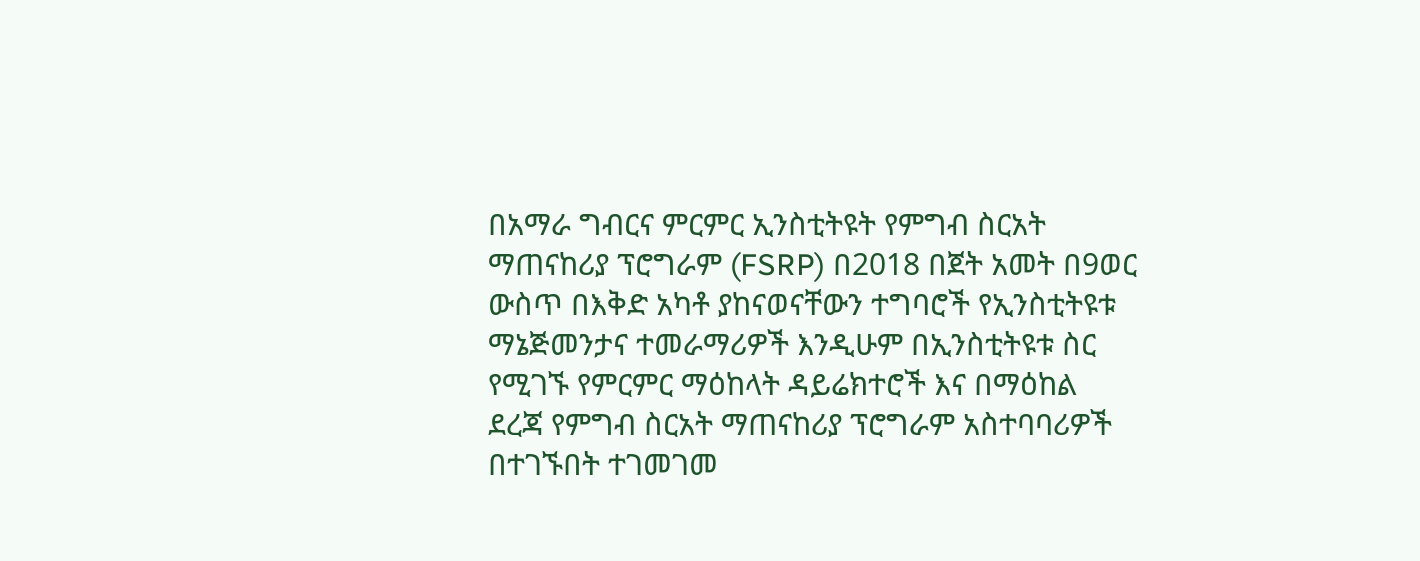በአማራ ግብርና ምርምር ኢንስቲትዩት የምግብ ስርአት ማጠናከሪያ ፕሮግራም (FSRP) በ2018 በጀት አመት በ9ወር ውስጥ በእቅድ አካቶ ያከናወናቸውን ተግባሮች የኢንስቲትዩቱ ማኔጅመንታና ተመራማሪዎች እንዲሁም በኢንስቲትዩቱ ስር የሚገኙ የምርምር ማዕከላት ዳይሬክተሮች እና በማዕከል ደረጃ የምግብ ስርአት ማጠናከሪያ ፕሮግራም አስተባባሪዎች በተገኙበት ተገመገመ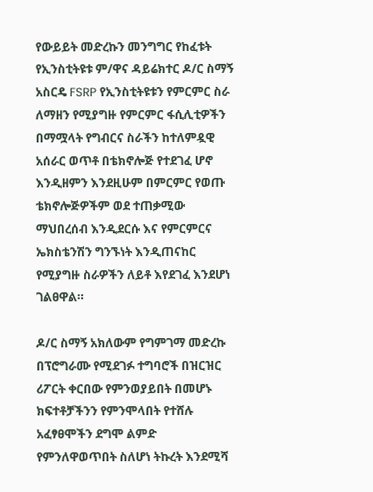የውይይት መድረኩን መንግግር የከፈቱት የኢንስቲትዩቱ ም/ዋና ዳይሬክተር ዶ/ር ስማኝ አስርዴ FSRP የኢንስቲትዩቱን የምርምር ስራ ለማዘን የሚያግዙ የምርምር ፋሲሊቲዎችን በማሟላት የግብርና ስራችን ከተለምዷዊ አሰራር ወጥቶ በቴክኖሎጅ የተደገፈ ሆኖ እንዲዘምን እንደዚሁም በምርምር የወጡ ቴክኖሎጅዎችም ወደ ተጠቃሚው ማህበረሰብ እንዲደርሱ እና የምርምርና ኤክስቴንሽን ግንኙነት እንዲጠናከር የሚያግዙ ስራዎችን ለይቶ እየደገፈ እንደሆነ ገልፀዋል።

ዶ/ር ስማኝ አክለውም የግምገማ መድረኩ በፕሮግራሙ የሚደገፉ ተግባሮች በዝርዝር ሪፖርት ቀርበው የምንወያይበት በመሆኑ ክፍተቶቻችንን የምንሞላበት የተሸሉ አፈፃፀሞችን ደግሞ ልምድ የምንለዋወጥበት ስለሆነ ትኩረት እንደሚሻ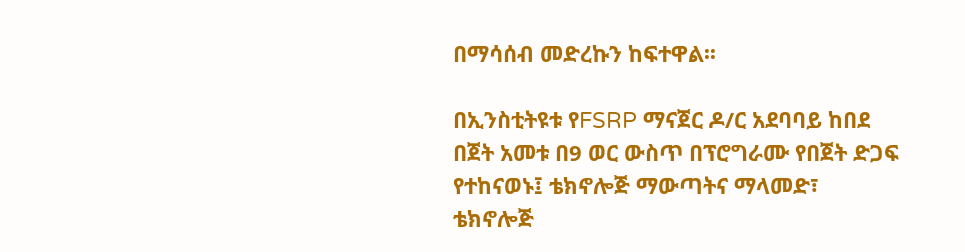በማሳሰብ መድረኩን ከፍተዋል፡፡

በኢንስቲትዩቱ የFSRP ማናጀር ዶ/ር አደባባይ ከበደ በጀት አመቱ በ9 ወር ውስጥ በፕሮግራሙ የበጀት ድጋፍ የተከናወኑ፤ ቴክኖሎጅ ማውጣትና ማላመድ፣ ቴክኖሎጅ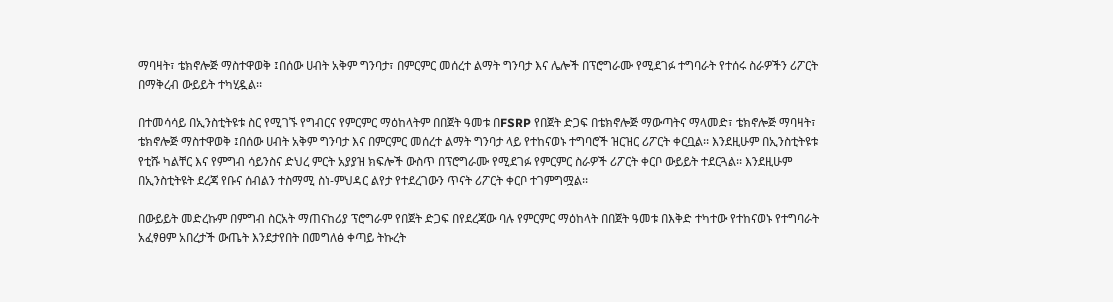ማባዛት፣ ቴክኖሎጅ ማስተዋወቅ ፤በሰው ሀብት አቅም ግንባታ፣ በምርምር መሰረተ ልማት ግንባታ እና ሌሎች በፕሮግራሙ የሚደገፉ ተግባራት የተሰሩ ስራዎችን ሪፖርት በማቅረብ ውይይት ተካሂዷል፡፡

በተመሳሳይ በኢንስቲትዩቱ ስር የሚገኙ የግብርና የምርምር ማዕከላትም በበጀት ዓመቱ በFSRP የበጀት ድጋፍ በቴክኖሎጅ ማውጣትና ማላመድ፣ ቴክኖሎጅ ማባዛት፣ ቴክኖሎጅ ማስተዋወቅ ፤በሰው ሀብት አቅም ግንባታ እና በምርምር መሰረተ ልማት ግንባታ ላይ የተከናወኑ ተግባሮች ዝርዝር ሪፖርት ቀርቧል፡፡ እንደዚሁም በኢንስቲትዩቱ የቲሹ ካልቸር እና የምግብ ሳይንስና ድህረ ምርት አያያዝ ክፍሎች ውስጥ በፕሮግራሙ የሚደገፉ የምርምር ስራዎች ሪፖርት ቀርቦ ውይይት ተደርጓል፡፡ እንደዚሁም በኢንስቲትዩት ደረጃ የቡና ሰብልን ተስማሚ ስነ-ምህዳር ልየታ የተደረገውን ጥናት ሪፖርት ቀርቦ ተገምግሟል፡፡

በውይይት መድረኩም በምግብ ስርአት ማጠናከሪያ ፕሮግራም የበጀት ድጋፍ በየደረጃው ባሉ የምርምር ማዕከላት በበጀት ዓመቱ በእቅድ ተካተው የተከናወኑ የተግባራት አፈፃፀም አበረታች ውጤት እንደታየበት በመግለፅ ቀጣይ ትኩረት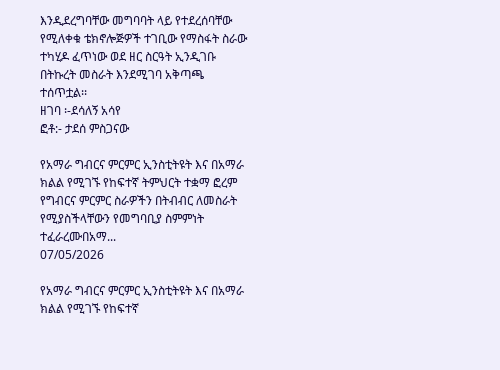እንዲደረግባቸው መግባባት ላይ የተደረሰባቸው የሚለቀቁ ቴክኖሎጅዎች ተገቢው የማስፋት ስራው ተካሂዶ ፈጥነው ወደ ዘር ስርዓት ኢንዲገቡ በትኩረት መስራት እንደሚገባ አቅጣጫ ተሰጥቷል፡፡
ዘገባ ፡-ደሳለኝ አሳየ
ፎቶ:- ታደሰ ምስጋናው

የአማራ ግብርና ምርምር ኢንስቲትዩት እና በአማራ ክልል የሚገኙ የከፍተኛ ትምህርት ተቋማ ፎረም የግብርና ምርምር ስራዎችን በትብብር ለመስራት የሚያስችላቸውን የመግባቢያ ስምምነት ተፈራረሙበአማ...
07/05/2026

የአማራ ግብርና ምርምር ኢንስቲትዩት እና በአማራ ክልል የሚገኙ የከፍተኛ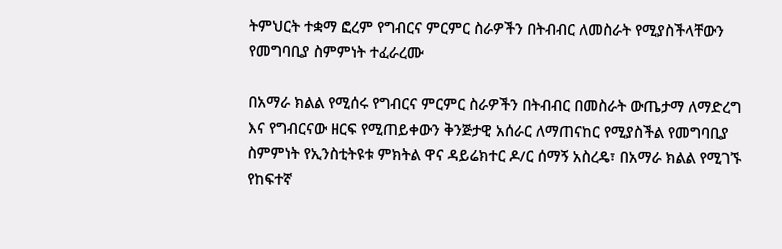ትምህርት ተቋማ ፎረም የግብርና ምርምር ስራዎችን በትብብር ለመስራት የሚያስችላቸውን የመግባቢያ ስምምነት ተፈራረሙ

በአማራ ክልል የሚሰሩ የግብርና ምርምር ስራዎችን በትብብር በመስራት ውጤታማ ለማድረግ እና የግብርናው ዘርፍ የሚጠይቀውን ቅንጅታዊ አሰራር ለማጠናከር የሚያስችል የመግባቢያ ስምምነት የኢንስቲትዩቱ ምክትል ዋና ዳይሬክተር ዶ/ር ሰማኝ አስረዴ፣ በአማራ ክልል የሚገኙ የከፍተኛ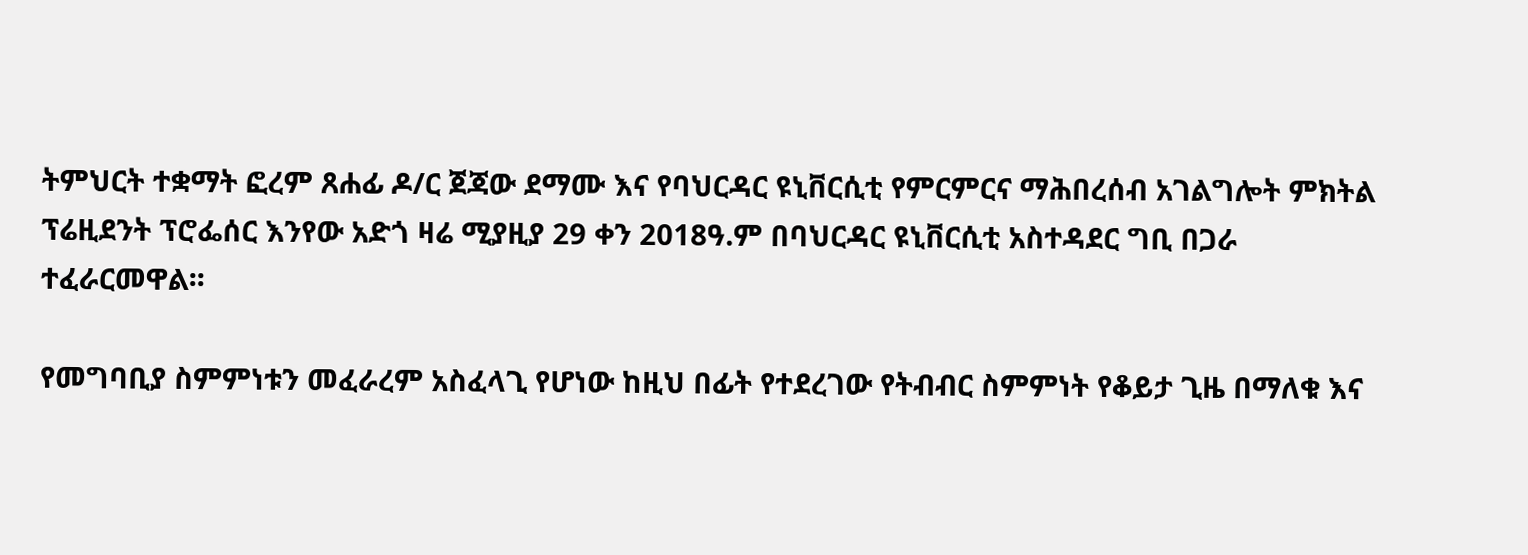ትምህርት ተቋማት ፎረም ጸሐፊ ዶ/ር ጀጃው ደማሙ እና የባህርዳር ዩኒቨርሲቲ የምርምርና ማሕበረሰብ አገልግሎት ምክትል ፕሬዚደንት ፕሮፌሰር እንየው አድጎ ዛሬ ሚያዚያ 29 ቀን 2018ዓ.ም በባህርዳር ዩኒቨርሲቲ አስተዳደር ግቢ በጋራ ተፈራርመዋል፡፡

የመግባቢያ ስምምነቱን መፈራረም አስፈላጊ የሆነው ከዚህ በፊት የተደረገው የትብብር ስምምነት የቆይታ ጊዜ በማለቁ እና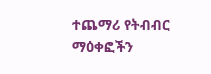ተጨማሪ የትብብር ማዕቀፎችን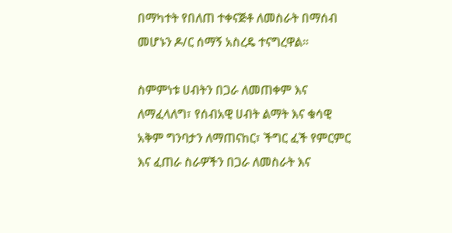በማካተት የበለጠ ተቀናጅቶ ለመስራት በማሰብ መሆኑን ዶ/ር ሰማኝ አስረዴ ተናግረዋል፡፡

ስምምነቱ ሀብትን በጋራ ለመጠቀም እና ለማፈላለግ፣ የሰብአዊ ሀብት ልማት እና ቁሳዊ አቅም ግንባታን ለማጠናከር፣ ችግር ፈች የምርምር እና ፈጠራ ስራዎችን በጋራ ለመስራት እና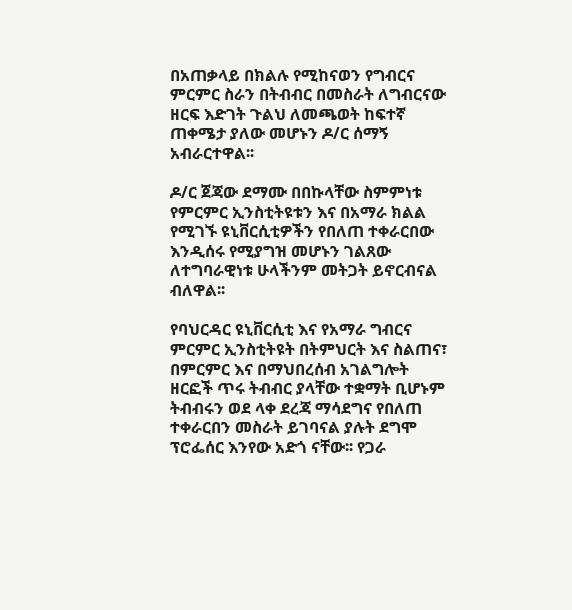በአጠቃላይ በክልሉ የሚከናወን የግብርና ምርምር ስራን በትብብር በመስራት ለግብርናው ዘርፍ እድገት ጉልህ ለመጫወት ከፍተኛ ጠቀሜታ ያለው መሆኑን ዶ/ር ሰማኝ አብራርተዋል፡፡

ዶ/ር ጀጃው ደማሙ በበኩላቸው ስምምነቱ የምርምር ኢንስቲትዩቱን እና በአማራ ክልል የሚገኙ ዩኒቨርሲቲዎችን የበለጠ ተቀራርበው እንዲሰሩ የሚያግዝ መሆኑን ገልጸው ለተግባራዊነቱ ሁላችንም መትጋት ይኖርብናል ብለዋል፡፡

የባህርዳር ዩኒቨርሲቲ እና የአማራ ግብርና ምርምር ኢንስቲትዩት በትምህርት እና ስልጠና፣ በምርምር እና በማህበረሰብ አገልግሎት ዘርፎች ጥሩ ትብብር ያላቸው ተቋማት ቢሆኑም ትብብሩን ወደ ላቀ ደረጃ ማሳደግና የበለጠ ተቀራርበን መስራት ይገባናል ያሉት ደግሞ ፕሮፌሰር እንየው አድጎ ናቸው፡፡ የጋራ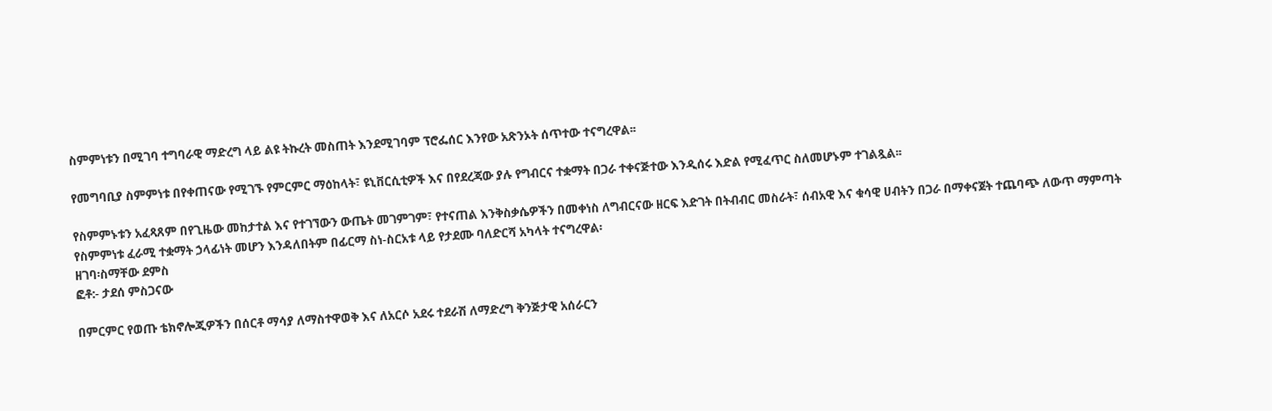ስምምነቱን በሚገባ ተግባራዊ ማድረግ ላይ ልዩ ትኩረት መስጠት እንደሚገባም ፕሮፌሰር እንየው አጽንኦት ሰጥተው ተናግረዋል፡፡

የመግባቢያ ስምምነቱ በየቀጠናው የሚገኙ የምርምር ማዕከላት፣ ዩኒቨርሲቲዎች እና በየደረጃው ያሉ የግብርና ተቋማት በጋራ ተቀናጅተው እንዲሰሩ እድል የሚፈጥር ስለመሆኑም ተገልጿል፡፡

የስምምኑቱን አፈጻጸም በየጊዜው መከታተል እና የተገኘውን ውጤት መገምገም፣ የተናጠል እንቅስቃሴዎችን በመቀነስ ለግብርናው ዘርፍ እድገት በትብብር መስራት፣ ሰብአዊ እና ቁሳዊ ሀብትን በጋራ በማቀናጀት ተጨባጭ ለውጥ ማምጣት የስምምነቱ ፈራሚ ተቋማት ኃላፊነት መሆን እንዳለበትም በፊርማ ስነ-ስርአቱ ላይ የታደሙ ባለድርሻ አካላት ተናግረዋል፡
ዘገባ፡ስማቸው ደምስ
ፎቶ:- ታደሰ ምስጋናው

በምርምር የወጡ ቴክኖሎጂዎችን በሰርቶ ማሳያ ለማስተዋወቅ እና ለአርሶ አደሩ ተደራሽ ለማድረግ ቅንጅታዊ አሰራርን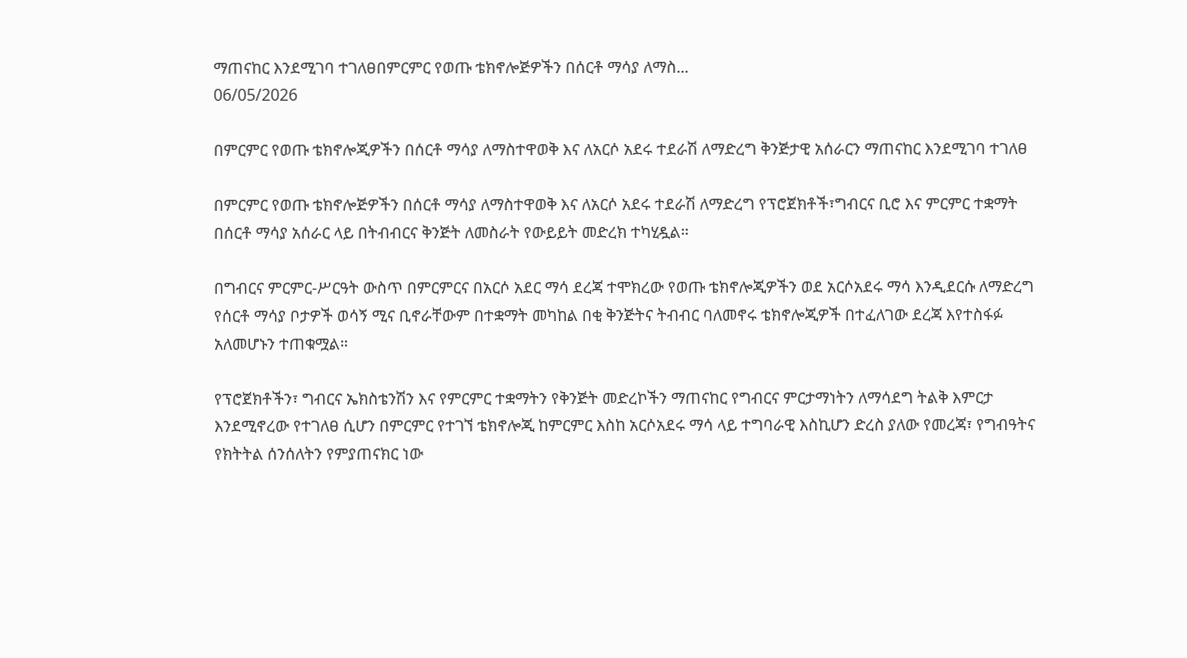ማጠናከር እንደሚገባ ተገለፀበምርምር የወጡ ቴክኖሎጅዎችን በሰርቶ ማሳያ ለማስ...
06/05/2026

በምርምር የወጡ ቴክኖሎጂዎችን በሰርቶ ማሳያ ለማስተዋወቅ እና ለአርሶ አደሩ ተደራሽ ለማድረግ ቅንጅታዊ አሰራርን ማጠናከር እንደሚገባ ተገለፀ

በምርምር የወጡ ቴክኖሎጅዎችን በሰርቶ ማሳያ ለማስተዋወቅ እና ለአርሶ አደሩ ተደራሽ ለማድረግ የፕሮጀክቶች፣ግብርና ቢሮ እና ምርምር ተቋማት በሰርቶ ማሳያ አሰራር ላይ በትብብርና ቅንጅት ለመስራት የውይይት መድረክ ተካሂዷል።

በግብርና ምርምር-ሥርዓት ውስጥ በምርምርና በአርሶ አደር ማሳ ደረጃ ተሞክረው የወጡ ቴክኖሎጂዎችን ወደ አርሶአደሩ ማሳ እንዲደርሱ ለማድረግ የሰርቶ ማሳያ ቦታዎች ወሳኝ ሚና ቢኖራቸውም በተቋማት መካከል በቂ ቅንጅትና ትብብር ባለመኖሩ ቴክኖሎጂዎች በተፈለገው ደረጃ እየተስፋፉ አለመሆኑን ተጠቁሟል።

የፕሮጀክቶችን፣ ግብርና ኤክስቴንሽን እና የምርምር ተቋማትን የቅንጅት መድረኮችን ማጠናከር የግብርና ምርታማነትን ለማሳደግ ትልቅ እምርታ እንደሚኖረው የተገለፀ ሲሆን በምርምር የተገኘ ቴክኖሎጂ ከምርምር እስከ አርሶአደሩ ማሳ ላይ ተግባራዊ እስኪሆን ድረስ ያለው የመረጃ፣ የግብዓትና የክትትል ሰንሰለትን የምያጠናክር ነው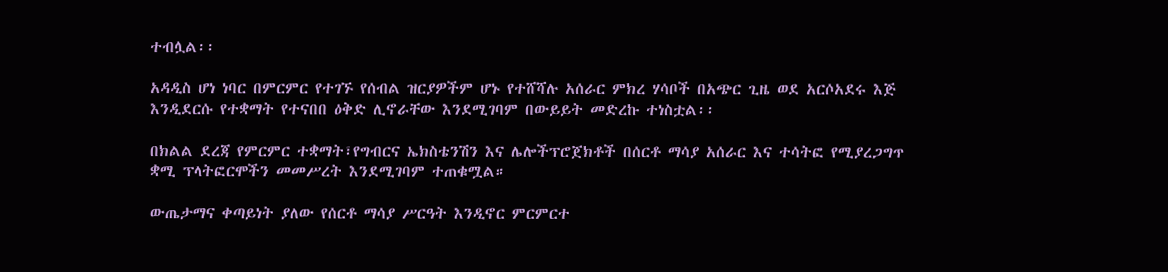ተብሏል፡፡

አዳዲስ ሆነ ነባር በምርምር የተገኙ የሰብል ዝርያዎችም ሆኑ የተሸሻሉ አሰራር ምክረ ሃሳቦች በአጭር ጊዜ ወደ አርሶአደሩ እጅ እንዲደርሱ የተቋማት የተናበበ ዕቅድ ሊኖራቸው እንደሚገባም በውይይት መድረኩ ተነስቷል፡፡

በክልል ደረጃ የምርምር ተቋማት፣የግብርና ኤክስቴንሽን እና ሌሎችፕሮጀክቶች በሰርቶ ማሳያ አሰራር እና ተሳትፎ የሚያረጋግጥ ቋሚ ፕላትፎርሞችን መመሥረት እንደሚገባም ተጠቁሟል።

ውጤታማና ቀጣይነት ያለው የሰርቶ ማሳያ ሥርዓት እንዲኖር ምርምርተ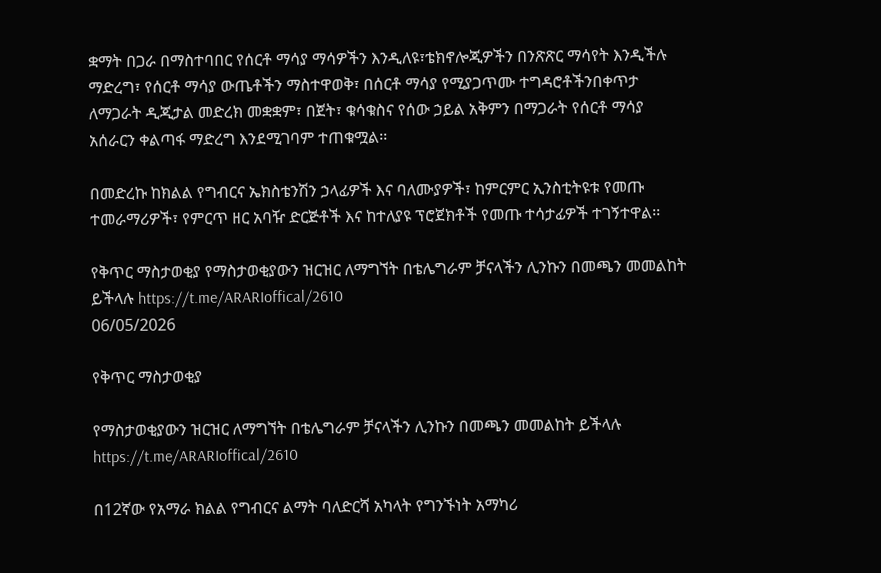ቋማት በጋራ በማስተባበር የሰርቶ ማሳያ ማሳዎችን እንዲለዩ፣ቴክኖሎጂዎችን በንጽጽር ማሳየት እንዲችሉ ማድረግ፣ የሰርቶ ማሳያ ውጤቶችን ማስተዋወቅ፣ በሰርቶ ማሳያ የሚያጋጥሙ ተግዳሮቶችንበቀጥታ ለማጋራት ዲጂታል መድረክ መቋቋም፣ በጀት፣ ቁሳቁስና የሰው ኃይል አቅምን በማጋራት የሰርቶ ማሳያ አሰራርን ቀልጣፋ ማድረግ እንደሚገባም ተጠቁሟል፡፡

በመድረኩ ከክልል የግብርና ኤክስቴንሽን ኃላፊዎች እና ባለሙያዎች፣ ከምርምር ኢንስቲትዩቱ የመጡ ተመራማሪዎች፣ የምርጥ ዘር አባዥ ድርጅቶች እና ከተለያዩ ፕሮጀክቶች የመጡ ተሳታፊዎች ተገኝተዋል፡፡

የቅጥር ማስታወቂያ የማስታወቂያውን ዝርዝር ለማግኘት በቴሌግራም ቻናላችን ሊንኩን በመጫን መመልከት ይችላሉ https://t.me/ARARIoffical/2610
06/05/2026

የቅጥር ማስታወቂያ

የማስታወቂያውን ዝርዝር ለማግኘት በቴሌግራም ቻናላችን ሊንኩን በመጫን መመልከት ይችላሉ
https://t.me/ARARIoffical/2610

በ12ኛው የአማራ ክልል የግብርና ልማት ባለድርሻ አካላት የግንኙነት አማካሪ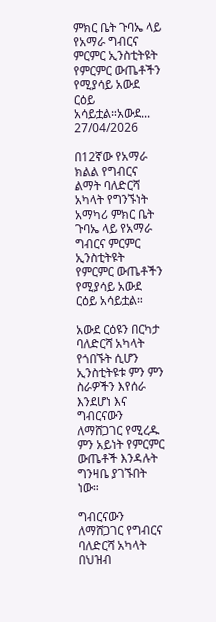ምክር ቤት ጉባኤ ላይ የአማራ ግብርና ምርምር ኢንስቲትዩት የምርምር ውጤቶችን የሚያሳይ አውደ ርዕይ አሳይቷል።አውደ...
27/04/2026

በ12ኛው የአማራ ክልል የግብርና ልማት ባለድርሻ አካላት የግንኙነት አማካሪ ምክር ቤት ጉባኤ ላይ የአማራ ግብርና ምርምር ኢንስቲትዩት የምርምር ውጤቶችን የሚያሳይ አውደ ርዕይ አሳይቷል።

አውደ ርዕዩን በርካታ ባለድርሻ አካላት የጎበኙት ሲሆን ኢንስቲትዩቱ ምን ምን ስራዎችን እየሰራ እንደሆነ እና ግብርናውን ለማሸጋገር የሚረዱ ምን አይነት የምርምር ውጤቶች እንዳሉት ግንዛቤ ያገኙበት ነው።

ግብርናውን ለማሸጋገር የግብርና ባለድርሻ አካላት በህዝብ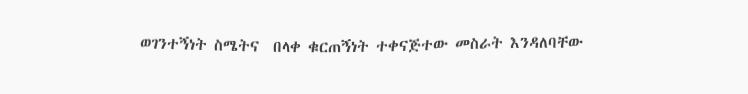ወገንተኝነት ስሜትና  በላቀ ቁርጠኝነት ተቀናጅተው መስራት እንዳለባቸው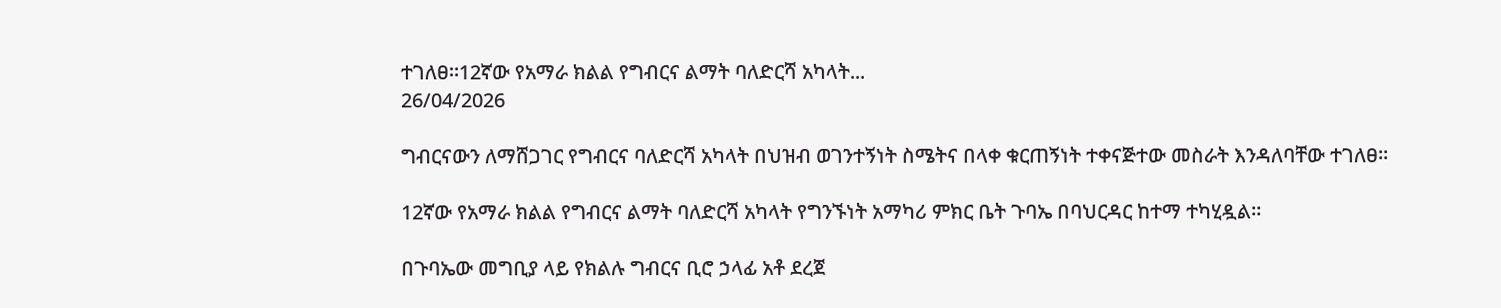ተገለፀ።12ኛው የአማራ ክልል የግብርና ልማት ባለድርሻ አካላት...
26/04/2026

ግብርናውን ለማሸጋገር የግብርና ባለድርሻ አካላት በህዝብ ወገንተኝነት ስሜትና በላቀ ቁርጠኝነት ተቀናጅተው መስራት እንዳለባቸው ተገለፀ።

12ኛው የአማራ ክልል የግብርና ልማት ባለድርሻ አካላት የግንኙነት አማካሪ ምክር ቤት ጉባኤ በባህርዳር ከተማ ተካሂዷል።

በጉባኤው መግቢያ ላይ የክልሉ ግብርና ቢሮ ኃላፊ አቶ ደረጀ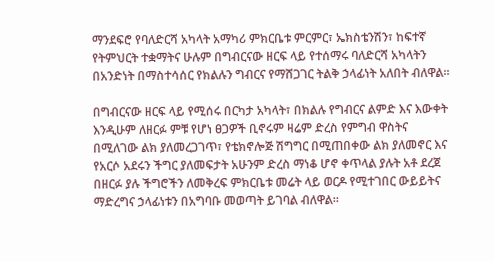ማንደፍሮ የባለድርሻ አካላት አማካሪ ምክርቤቱ ምርምር፣ ኤክስቴንሽን፣ ከፍተኛ የትምህርት ተቋማትና ሁሉም በግብርናው ዘርፍ ላይ የተሰማሩ ባለድርሻ አካላትን በአንድነት በማስተሳሰር የክልሉን ግብርና የማሸጋገር ትልቅ ኃላፊነት አለበት ብለዋል።

በግብርናው ዘርፍ ላይ የሚሰሩ በርካታ አካላት፣ በክልሉ የግብርና ልምድ እና እውቀት እንዲሁም ለዘርፉ ምቹ የሆነ ፀጋዎች ቢኖሩም ዛሬም ድረስ የምግብ ዋስትና በሚለገው ልክ ያለመረጋገጥ፣ የቴክኖሎጅ ሽግግር በሚጠበቀው ልክ ያለመኖር እና የአርሶ አደሩን ችግር ያለመፍታት አሁንም ድረስ ማነቆ ሆኖ ቀጥላል ያሉት አቶ ደረጀ በዘርፉ ያሉ ችግሮችን ለመቅረፍ ምክርቤቱ መሬት ላይ ወርዶ የሚተገበር ውይይትና ማድረግና ኃላፊነቱን በአግባቡ መወጣት ይገባል ብለዋል።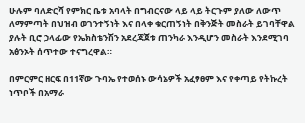ሁሉም ባለድርሻ የምክር ቤቱ አባላት በግብርናው ላይ ላይ ትርጉም ያለው ለውጥ ለማምጣት በህዝብ ወገንተኝነት እና በላቀ ቁርጠኝነት በቅንጅት መስራት ይገባቸዋል ያሉት ቢሮ ኃላፊው የኤክስቴንሽን አደረጃጀቱ ጠንካራ እንዲሆን መስራት እንደሚገባ አፅንኦት ሰጥተው ተናግረዋል።

በምርምር ዘርፍ በ11ኛው ጉባኤ የተወሰኑ ውሳኔዎች አፈፃፀም እና የቀጣይ የትኩረት ነጥቦች በአማራ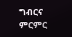ግብርና ምርምር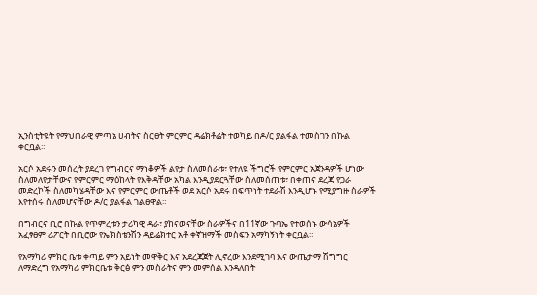ኢንስቲትዩት የማህበራዊ ምጣኔ ሀብትና ስርፀት ምርምር ዳሬክቶሬት ተወካይ በዶ/ር ያልፋል ተመስገን በኩል ቀርቧል።

አርሶ አደሩን መሰረት ያደረገ የግብርና ማነቆዎች ልየታ ስለመሰራቱ፣ የተለዩ ችግሮች የምርምር አጀንዳዎች ሆነው ስለመለየታቸውና የምርምር ማዕከላት የእቅዳቸው አካል እንዲያደርጓቸው ስለመሰጠቱ፣ በቀጠና ደረጃ የጋራ መድረኮች ስለመካሄዳቸው እና የምርምር ውጤቶች ወደ አርሶ አደሩ በፍጥነት ተደራሽ እንዲሆኑ የሚያግዙ ስራዎች እየተሰሩ ስለመሆናቸው ዶ/ር ያልፋል ገልፀዋል።

በግብርና ቢሮ በኩል የጥምረቱን ታሪካዊ ዳራ፣ ያከናወናቸው ስራዎችና በ11ኛው ጉባኤ የተወሰኑ ውሳኔዎች አፈፃፀም ሪፖርት በቢሮው የኤክስቴንሽን ዳይሬክተር አቶ ቀኛዝማች መስፍን አማካኝነት ቀርቧል።

የአማካሪ ምክር ቤቱ ቀጣይ ምን አይነት መዋቅር እና አደረጃጀት ሊኖረው እንደሚገባ እና ውጤታማ ሽግግር ለማድረግ የአማካሪ ምክርቤቱ ቅርፅ ምን መስራትና ምን መምሰል እንዳለበት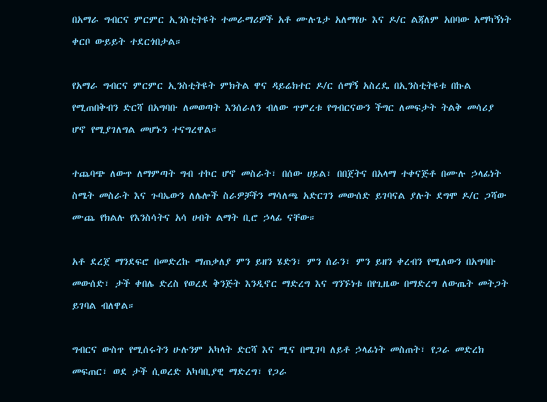በአማራ ግብርና ምርምር ኢንስቲትዩት ተመራማሪዎች አቶ ሙሉጌታ አለማየሁ እና ዶ/ር ልጃለም አበባው አማካኝነት ቀርቦ ውይይት ተደርጎበታል።

የአማራ ግብርና ምርምር ኢንስቲትዩት ምክትል ዋና ዳይሬክተር ዶ/ር ሰማኝ አስረዴ በኢንስቲትዩቱ በኩል የሚጠበቅብን ድርሻ በአግባቡ ለመወጣት እንሰራለን ብለው ጥምረቱ የግብርናውን ችግር ለመፍታት ትልቅ መሳሪያ ሆኖ የሚያገለግል መሆኑን ተናግረዋል።

ተጨባጭ ለውጥ ለማምጣት ግብ ተኮር ሆኖ መስራት፣ በሰው ሀይል፣ በበጀትና በአላማ ተቀናጅቶ በሙሉ ኃላፊነት ስሜት መስራት እና ጉባኤውን ለሌሎች ስራዎቻችን ማሳለጫ አድርገን መውሰድ ይገባናል ያሉት ደግሞ ዶ/ር ጋሻው ሙጨ የክልሉ የእንስሳትና አሳ ሀብት ልማት ቢሮ ኃላፊ ናቸው።

አቶ ደረጀ ማንደፍሮ በመድረኩ ማጠቃለያ ምን ይዘን ሄድን፣ ምን ሰራን፣ ምን ይዘን ቀረብን የሚለውን በአግባቡ መውሰድ፣ ታች ቀበሌ ድረስ የወረደ ቅንጅት እንዲኖር ማድረግ እና ግንኙነቱ በየጊዜው በማድረግ ለውጤት መትጋት ይገባል ብለዋል።

ግብርና ውስጥ የሚሰሩትን ሁሉንም አካላት ድርሻ እና ሚና በሚገባ ለይቶ ኃላፊነት መስጠት፣ የጋራ መድረክ መፍጠር፣ ወደ ታች ሲወረድ አካባቢያዊ ማድረግ፣ የጋራ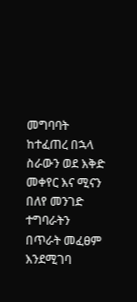መግባባት ከተፈጠረ በኋላ ስራውን ወደ እቅድ መቀየር እና ሚናን በለየ መንገድ ተግባራትን በጥራት መፈፀም እንደሚገባ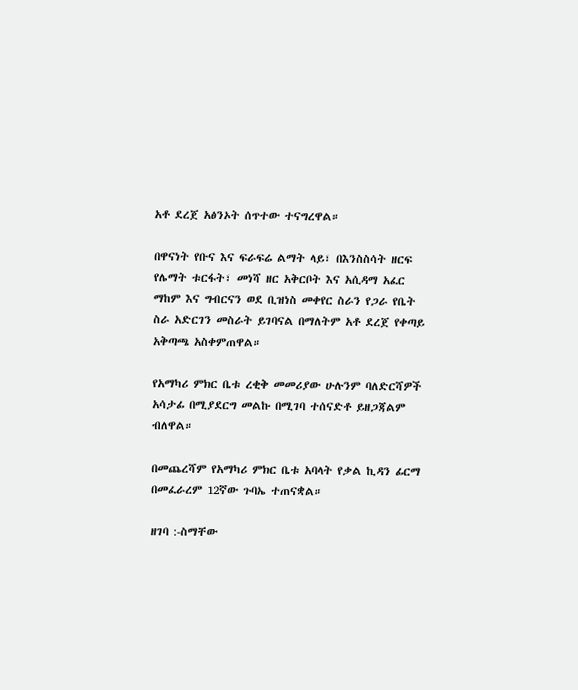አቶ ደረጀ አፅንኦት ሰጥተው ተናግረዋል።

በዋናነት የቡና እና ፍራፍሬ ልማት ላይ፣ በእንስስሳት ዘርፍ የሌማት ቱርፋት፣ መነሻ ዘር አቅርቦት እና አሲዳማ አፈር ማከም እና ግብርናን ወደ ቢዝነስ መቀየር ስራን የጋራ የቤት ስራ አድርገን መስራት ይገባናል በማለትም አቶ ደረጀ የቀጣይ አቅጣጫ አስቀምጠዋል።

የአማካሪ ምክር ቤቱ ረቂቅ መመሪያው ሁሉንም ባለድርሻዎች አሳታፊ በሚያደርግ መልኩ በሚገባ ተሰናድቶ ይዘጋጃልም ብለዋል።

በመጨረሻም የአማካሪ ምክር ቤቱ አባላት የቃል ኪዳን ፊርማ በመፈራረም 12ኛው ጉባኤ ተጠናቋል።

ዘገባ :-ስማቸው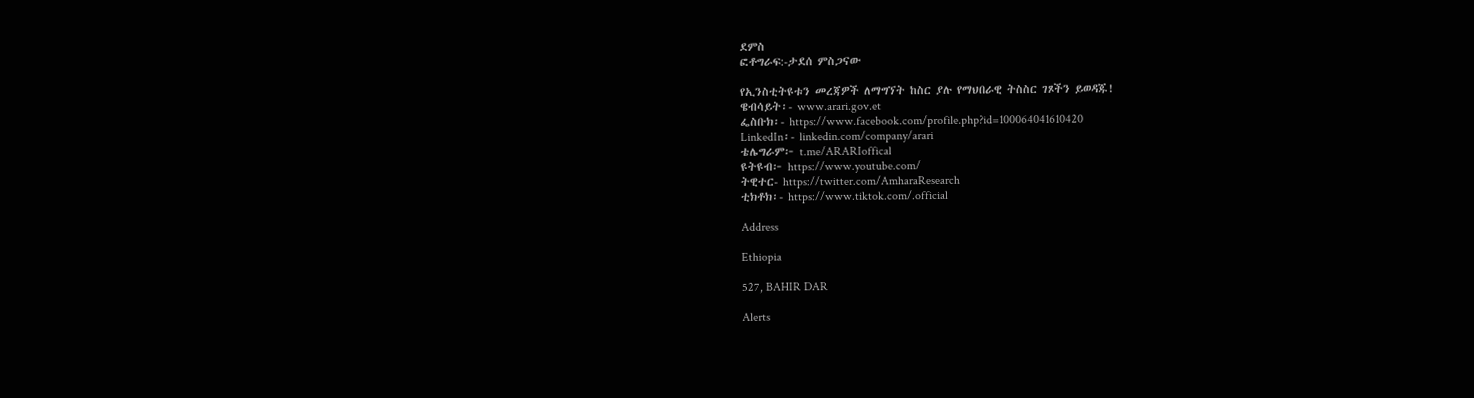ደምስ
ፎቶግራፍ:-ታደሰ ምስጋናው

የኢንስቲትዩቱን መረጃዎች ለማግኘት ከስር ያሉ የማህበራዊ ትስስር ገጾችን ይወዳጁ!
ዌብሳይት፡- www.arari.gov.et
ፌስቡክ፡- https://www.facebook.com/profile.php?id=100064041610420
LinkedIn፡- linkedin.com/company/arari
ቴሌግራም፦ t.me/ARARIoffical
ዩትዩብ፦ https://www.youtube.com/
ትዊተር- https://twitter.com/AmharaResearch
ቲክቶክ፡- https://www.tiktok.com/.official

Address

Ethiopia

527, BAHIR DAR

Alerts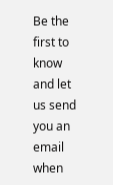Be the first to know and let us send you an email when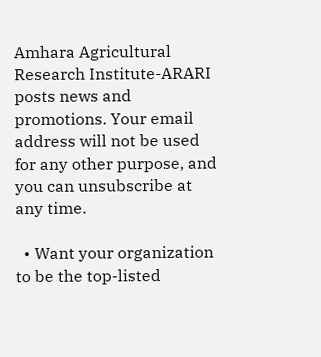Amhara Agricultural Research Institute-ARARI posts news and promotions. Your email address will not be used for any other purpose, and you can unsubscribe at any time.

  • Want your organization to be the top-listed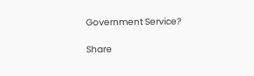Government Service?

Share